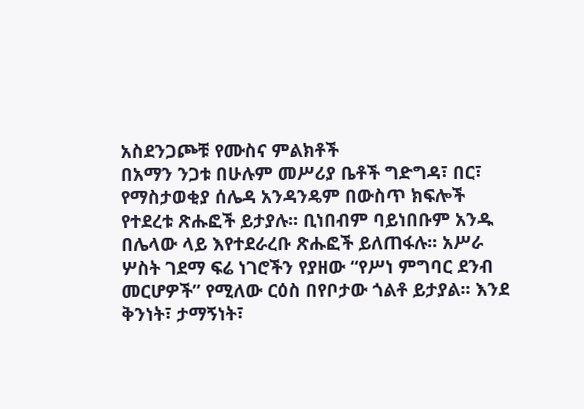አስደንጋጮቹ የሙስና ምልክቶች
በአማን ንጋቱ በሁሉም መሥሪያ ቤቶች ግድግዳ፣ በር፣ የማስታወቂያ ሰሌዳ አንዳንዴም በውስጥ ክፍሎች የተደረቱ ጽሑፎች ይታያሉ፡፡ ቢነበብም ባይነበቡም አንዱ በሌላው ላይ እየተደራረቡ ጽሑፎች ይለጠፋሉ፡፡ አሥራ ሦስት ገደማ ፍሬ ነገሮችን የያዘው “የሥነ ምግባር ደንብ መርሆዎች” የሚለው ርዕስ በየቦታው ጎልቶ ይታያል፡፡ እንደ ቅንነት፣ ታማኝነት፣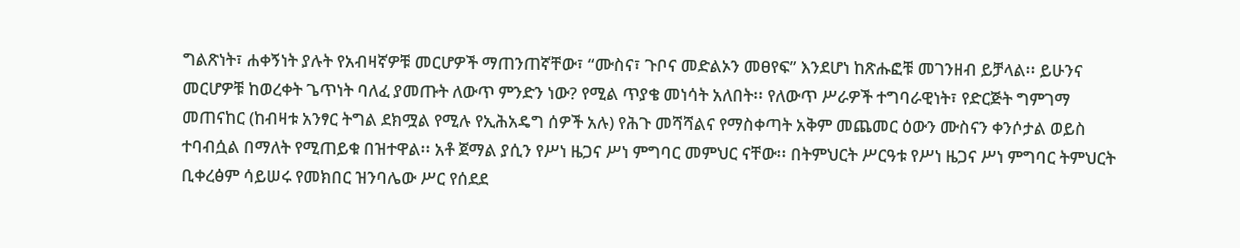ግልጽነት፣ ሐቀኝነት ያሉት የአብዛኛዎቹ መርሆዎች ማጠንጠኛቸው፣ “ሙስና፣ ጉቦና መድልኦን መፀየፍ” እንደሆነ ከጽሑፎቹ መገንዘብ ይቻላል፡፡ ይሁንና መርሆዎቹ ከወረቀት ጌጥነት ባለፈ ያመጡት ለውጥ ምንድን ነው? የሚል ጥያቄ መነሳት አለበት፡፡ የለውጥ ሥራዎች ተግባራዊነት፣ የድርጅት ግምገማ መጠናከር (ከብዛቱ አንፃር ትግል ደክሟል የሚሉ የኢሕአዴግ ሰዎች አሉ) የሕጉ መሻሻልና የማስቀጣት አቅም መጨመር ዕውን ሙስናን ቀንሶታል ወይስ ተባብሷል በማለት የሚጠይቁ በዝተዋል፡፡ አቶ ጀማል ያሲን የሥነ ዜጋና ሥነ ምግባር መምህር ናቸው፡፡ በትምህርት ሥርዓቱ የሥነ ዜጋና ሥነ ምግባር ትምህርት ቢቀረፅም ሳይሠሩ የመክበር ዝንባሌው ሥር የሰደደ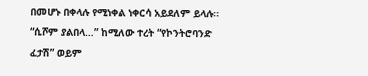በመሆኑ በቀላሉ የሚነቀል ነቀርሳ አይደለም ይላሉ፡፡ “ሲሾም ያልበላ…” ከሚለው ተረት “የኮንትሮባንድ ፈታሽ” ወይም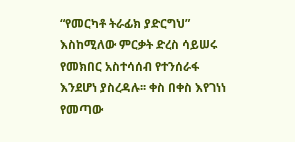“የመርካቶ ትራፊክ ያድርግህ” እስከሚለው ምርቃት ድረስ ሳይሠሩ የመክበር አስተሳሰብ የተንሰራፋ እንደሆነ ያስረዳሉ፡፡ ቀስ በቀስ እየገነነ የመጣው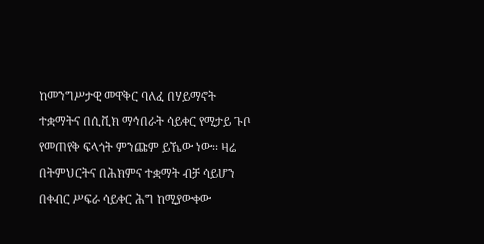ከመንግሥታዊ መዋቅር ባለፈ በሃይማኖት ተቋማትና በሲቪክ ማኅበራት ሳይቀር የሚታይ ጉቦ የመጠየቅ ፍላጎት ምንጩም ይኼው ነው፡፡ ዛሬ በትምህርትና በሕክምና ተቋማት ብቻ ሳይሆን በቀብር ሥፍራ ሳይቀር ሕግ ከሚያውቀው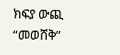ክፍያ ውጪ “መወሸቅ”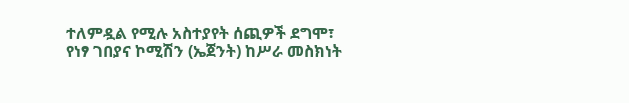ተለምዷል የሚሉ አስተያየት ሰጪዎች ደግሞ፣ የነፃ ገበያና ኮሚሽን (ኤጀንት) ከሥራ መስክነት